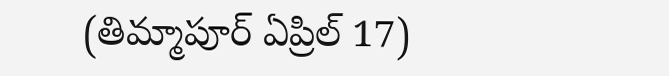(తిమ్మాపూర్ ఏప్రిల్ 17)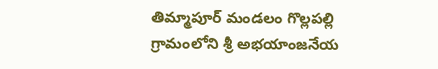తిమ్మాపూర్ మండలం గొల్లపల్లి గ్రామంలోని శ్రీ అభయాంజనేయ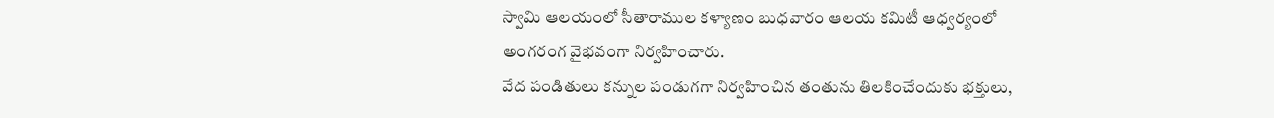స్వామి ఆలయంలో సీతారాముల కళ్యాణం బుధవారం ఆలయ కమిటీ ఆధ్వర్యంలో అంగరంగ వైభవంగా నిర్వహించారు.
వేద పండితులు కన్నుల పండుగగా నిర్వహించిన తంతును తిలకించేందుకు భక్తులు,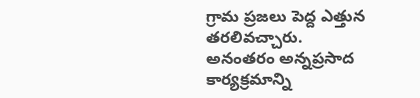గ్రామ ప్రజలు పెద్ద ఎత్తున తరలివచ్చారు. అనంతరం అన్నప్రసాద కార్యక్రమాన్ని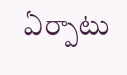ఏర్పాటు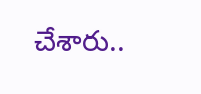చేశారు..